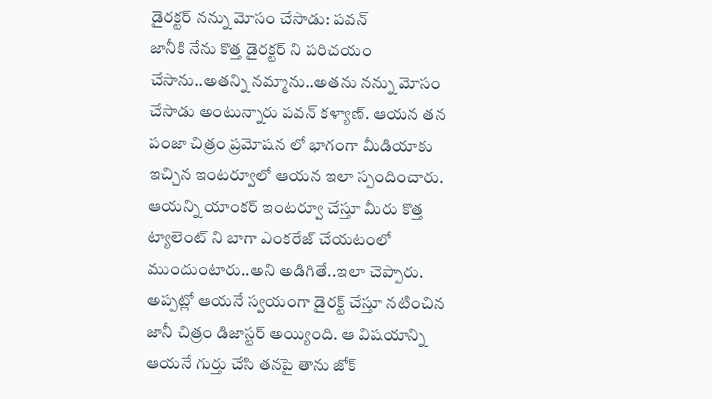డైరక్టర్ నన్ను మోసం చేసాడు: పవన్
జానీకి నేను కొత్త డైరక్టర్ ని పరిచయం చేసాను..అతన్ని నమ్మాను..అతను నన్ను మోసం చేసాడు అంటున్నారు పవన్ కళ్యాణ్. ఆయన తన పంజా చిత్రం ప్రమోషన లో భాగంగా మీడియాకు ఇచ్చిన ఇంటర్వూలో ఆయన ఇలా స్పందించారు. ఆయన్ని యాంకర్ ఇంటర్వూ చేస్తూ మీరు కొత్త ట్యాలెంట్ ని బాగా ఎంకరేజ్ చేయటంలో ముందుంటారు..అని అడిగితే..ఇలా చెప్పారు. అప్పట్లో ఆయనే స్వయంగా డైరక్ట్ చేస్తూ నటించిన జానీ చిత్రం డిజాస్టర్ అయ్యింది. ఆ విషయాన్ని ఆయనే గుర్తు చేసి తనపై తాను జోక్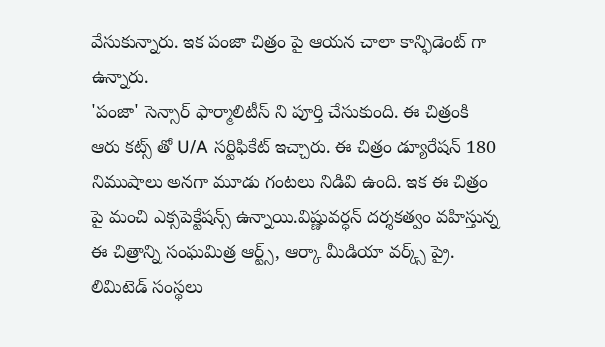వేసుకున్నారు. ఇక పంజా చిత్రం పై ఆయన చాలా కాన్ఫిడెంట్ గా ఉన్నారు.
'పంజా' సెన్సార్ ఫార్మాలిటీస్ ని పూర్తి చేసుకుంది. ఈ చిత్రంకి ఆరు కట్స్ తో U/A సర్టిఫికేట్ ఇచ్చారు. ఈ చిత్రం డ్యూరేషన్ 180 నిముషాలు అనగా మూడు గంటలు నిడివి ఉంది. ఇక ఈ చిత్రం పై మంచి ఎక్సపెక్టేషన్స్ ఉన్నాయి.విష్ణువర్ధన్ దర్శకత్వం వహిస్తున్న ఈ చిత్రాన్ని సంఘమిత్ర ఆర్ట్స్, ఆర్కా మీడియా వర్క్స్ ప్రై. లిమిటెడ్ సంస్థలు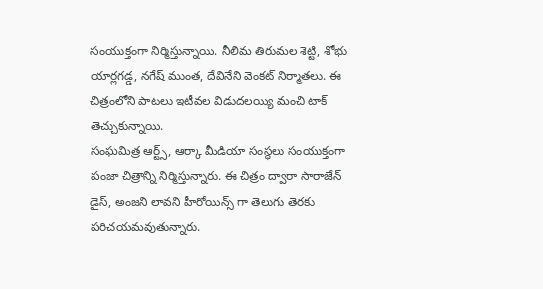సంయుక్తంగా నిర్మిస్తున్నాయి. నీలిమ తిరుమల శెట్టి, శోభు యార్లగడ్డ, నగేష్ ముంత, దేవినేని వెంకట్ నిర్మాతలు. ఈ చిత్రంలోని పాటలు ఇటీవల విడుదలయ్యి మంచి టాక్ తెచ్చుకున్నాయి.
సంఘమిత్ర ఆర్ట్స్, ఆర్కా మీడియా సంస్థలు సంయుక్తంగా పంజా చిత్రాన్ని నిర్మిస్తున్నారు. ఈ చిత్రం ద్వారా సారాజేన్ డైస్, అంజని లావని హీరోయిన్స్ గా తెలుగు తెరకు పరిచయమవుతున్నారు.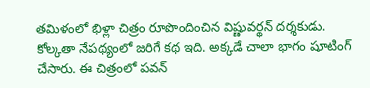తమిళంలో భిళ్లా చిత్రం రూపొందించిన విష్ణువర్థన్ దర్శకుడు. కోల్కతా నేపథ్యంలో జరిగే కథ ఇది. అక్కడే చాలా భాగం షూటింగ్ చేసారు. ఈ చిత్రంలో పవన్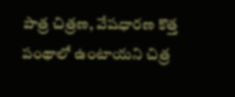పాత్ర చిత్రణ, వేషధారణ కొత్త పంథాలో ఉంటాయని చిత్ర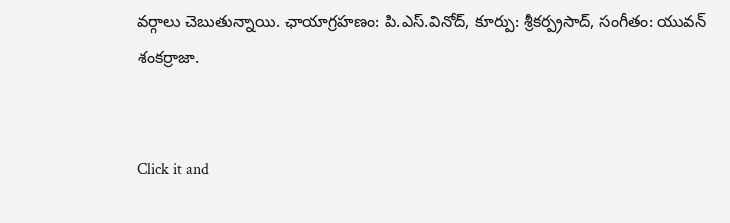వర్గాలు చెబుతున్నాయి. ఛాయాగ్రహణం: పి.ఎస్.వినోద్, కూర్పు: శ్రీకర్ప్రసాద్, సంగీతం: యువన్ శంకర్రాజా.


Click it and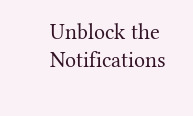Unblock the Notifications